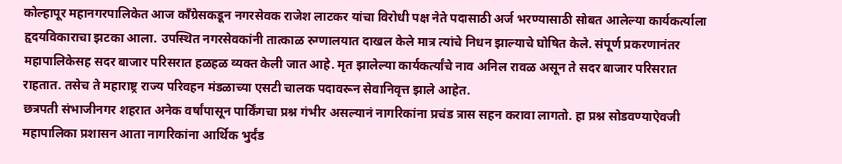कोल्हापूर महानगरपालिकेत आज काँग्रेसकडून नगरसेवक राजेश लाटकर यांचा विरोधी पक्ष नेते पदासाठी अर्ज भरण्यासाठी सोबत आलेल्या कार्यकर्त्याला हृदयविकाराचा झटका आला. उपस्थित नगरसेवकांनी तात्काळ रुग्णालयात दाखल केले मात्र त्यांचे निधन झाल्याचे घोषित केले. संपूर्ण प्रकरणानंतर महापालिकेसह सदर बाजार परिसरात हळहळ व्यक्त केली जात आहे. मृत झालेल्या कार्यकर्त्यांचे नाव अनिल रावळ असून ते सदर बाजार परिसरात राहतात. तसेच ते महाराष्ट्र राज्य परिवहन मंडळाच्या एसटी चालक पदावरून सेवानिवृत्त झाले आहेत.
छत्रपती संभाजीनगर शहरात अनेक वर्षांपासून पार्किंगचा प्रश्न गंभीर असल्यानं नागरिकांना प्रचंड त्रास सहन करावा लागतो. हा प्रश्न सोडवण्याऐवजी महापालिका प्रशासन आता नागरिकांना आर्थिक भुर्दंड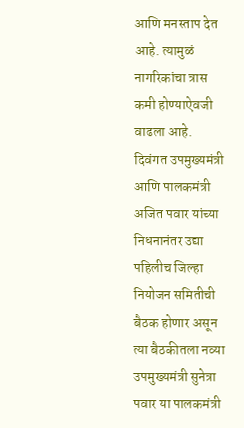आणि मनस्ताप देत आहे. त्यामुळं नागरिकांचा त्रास कमी होण्याऐवजी वाढला आहे.
दिवंगत उपमुख्यमंत्री आणि पालकमंत्री अजित पवार यांच्या निधनानंतर उद्या पहिलीच जिल्हा नियोजन समितीची बैठक होणार असून त्या बैठकीतला नव्या उपमुख्यमंत्री सुनेत्रा पवार या पालकमंत्री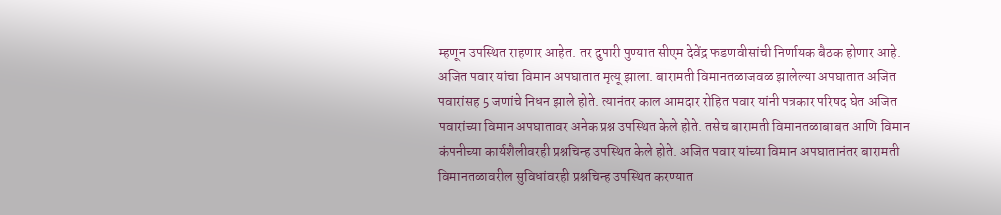म्हणून उपस्थित राहणार आहेत. तर दुपारी पुण्यात सीएम देवेंद्र फडणवीसांची निर्णायक बैठक होणार आहे.
अजित पवार यांचा विमान अपघातात मृत्यू झाला. बारामती विमानतळाजवळ झालेल्या अपघातात अजित पवारांसह 5 जणांचे निधन झाले होते. त्यानंतर काल आमदार रोहित पवार यांनी पत्रकार परिषद घेत अजित पवारांच्या विमान अपघातावर अनेक प्रश्न उपस्थित केले होते. तसेच बारामती विमानतळाबाबत आणि विमान कंपनीच्या कार्यशैलीवरही प्रश्नचिन्ह उपस्थित केले होते. अजित पवार यांच्या विमान अपघातानंतर बारामती विमानतळावरील सुविधांवरही प्रश्नचिन्ह उपस्थित करण्यात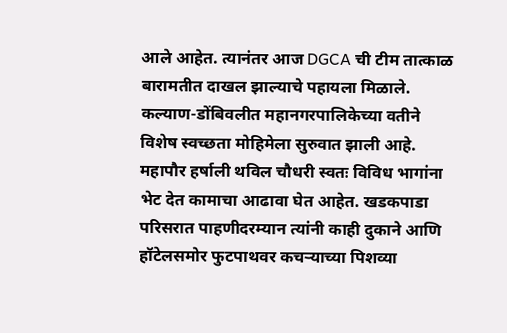आले आहेत. त्यानंतर आज DGCA ची टीम तात्काळ बारामतीत दाखल झाल्याचे पहायला मिळाले.
कल्याण-डोंबिवलीत महानगरपालिकेच्या वतीने विशेष स्वच्छता मोहिमेला सुरुवात झाली आहे. महापौर हर्षाली थविल चौधरी स्वतः विविध भागांना भेट देत कामाचा आढावा घेत आहेत. खडकपाडा परिसरात पाहणीदरम्यान त्यांनी काही दुकाने आणि हॉटेलसमोर फुटपाथवर कचऱ्याच्या पिशव्या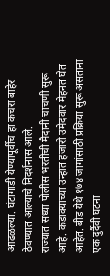आढळल्या. घंटागाडी येण्यापूर्वीच हा कचरा बाहेर ठेवण्यात आल्याचे निदर्शनास आले.
राज्यात सध्या पोलीस भरतीची मैदानी चाचणी सुरू आहे. कडाक्याच्या उन्हात हजारो उमेदवार मेहनत घेत आहेत. बीड येथे १७४ जागांसाठी प्रक्रिया सुरू असताना एक दुर्दैवी घटना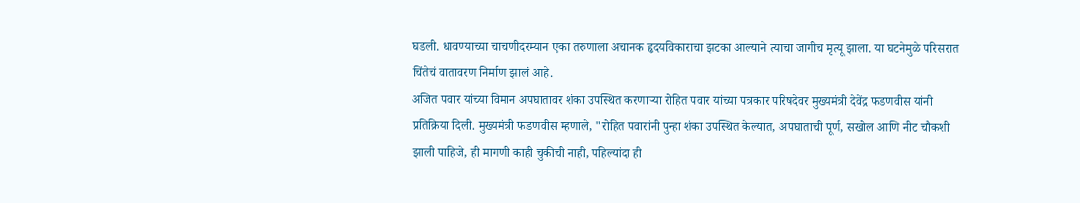घडली. धावण्याच्या चाचणीदरम्यान एका तरुणाला अचानक हृदयविकाराचा झटका आल्याने त्याचा जागीच मृत्यू झाला. या घटनेमुळे परिसरात चिंतेचं वातावरण निर्माण झालं आहे.
अजित पवार यांच्या विमान अपघातावर शंका उपस्थित करणाऱ्या रोहित पवार यांच्या पत्रकार परिषदेवर मुख्यमंत्री देवेंद्र फडणवीस यांनी प्रतिक्रिया दिली. मुख्यमंत्री फडणवीस म्हणाले, "रोहित पवारांनी पुन्हा शंका उपस्थित केल्यात, अपघाताची पूर्ण, सखोल आणि नीट चौकशी झाली पाहिजे, ही मागणी काही चुकीची नाही, पहिल्यांदा ही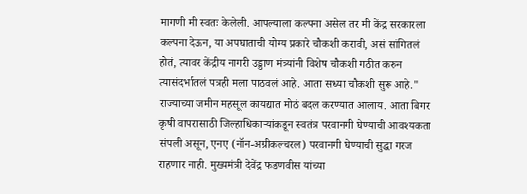मागणी मी स्वतः केलेली. आपल्याला कल्पना असेल तर मी केंद्र सरकारला कल्पना देऊन, या अपघाताची योग्य प्रकारे चौकशी करावी, असं सांगितलं होतं, त्यावर केंद्रीय नागरी उड्डाण मंत्र्यांनी विशेष चौकशी गठीत करुन त्यासंदर्भातलं पत्रही मला पाठवलं आहे. आता सध्या चौकशी सुरू आहे."
राज्याच्या जमीन महसूल कायद्यात मोठं बदल करण्यात आलाय. आता बिगर कृषी वापरासाठी जिल्हाधिकाऱ्यांकडून स्वतंत्र परवानगी घेण्याची आवश्यकता संपली असून, एनए (नॉन-अग्रीकल्चरल) परवानगी घेण्याची सुद्धा गरज राहणार नाही. मुख्यमंत्री देवेंद्र फडणवीस यांच्या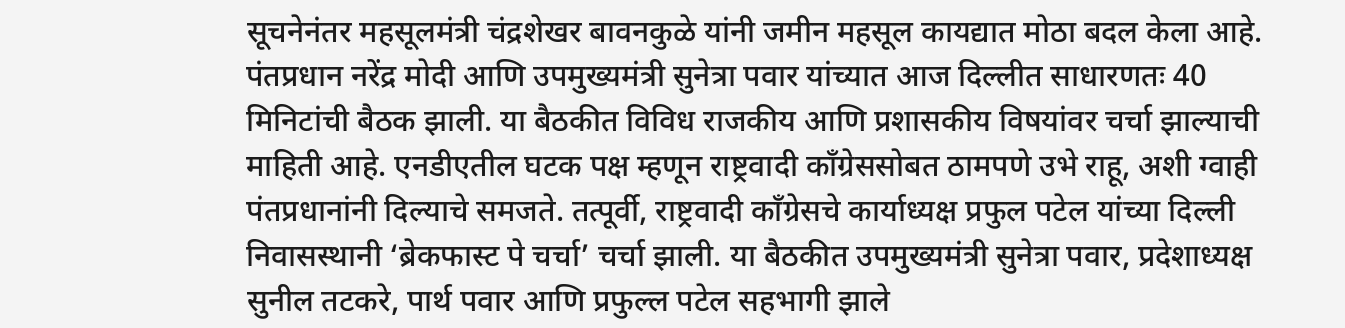सूचनेनंतर महसूलमंत्री चंद्रशेखर बावनकुळे यांनी जमीन महसूल कायद्यात मोठा बदल केला आहे.
पंतप्रधान नरेंद्र मोदी आणि उपमुख्यमंत्री सुनेत्रा पवार यांच्यात आज दिल्लीत साधारणतः 40 मिनिटांची बैठक झाली. या बैठकीत विविध राजकीय आणि प्रशासकीय विषयांवर चर्चा झाल्याची माहिती आहे. एनडीएतील घटक पक्ष म्हणून राष्ट्रवादी काँग्रेससोबत ठामपणे उभे राहू, अशी ग्वाही पंतप्रधानांनी दिल्याचे समजते. तत्पूर्वी, राष्ट्रवादी काँग्रेसचे कार्याध्यक्ष प्रफुल पटेल यांच्या दिल्ली निवासस्थानी ‘ब्रेकफास्ट पे चर्चा’ चर्चा झाली. या बैठकीत उपमुख्यमंत्री सुनेत्रा पवार, प्रदेशाध्यक्ष सुनील तटकरे, पार्थ पवार आणि प्रफुल्ल पटेल सहभागी झाले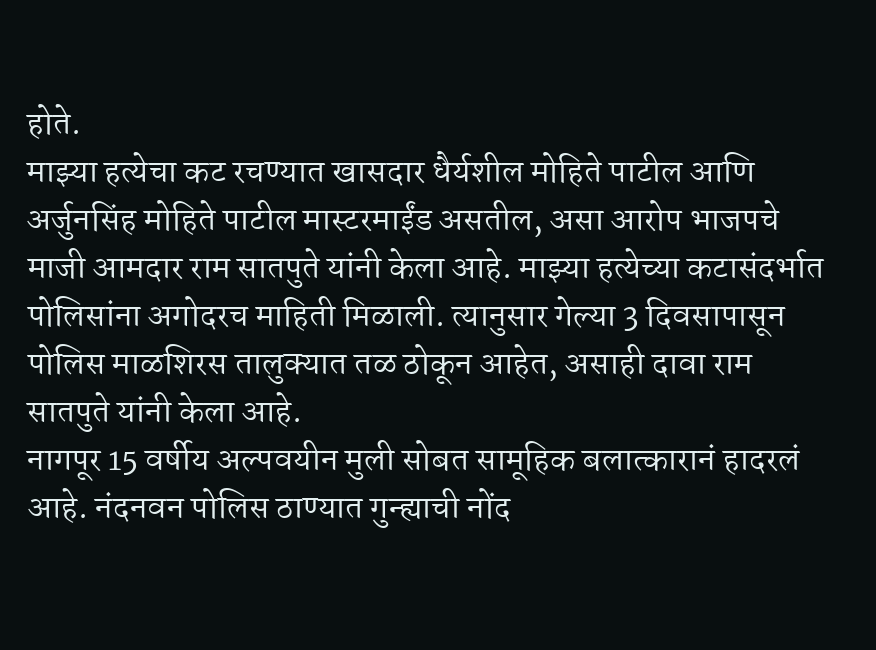होते.
माझ्या हत्येचा कट रचण्यात खासदार धैर्यशील मोहिते पाटील आणि अर्जुनसिंह मोहिते पाटील मास्टरमाईंड असतील, असा आरोप भाजपचे माजी आमदार राम सातपुते यांनी केला आहे. माझ्या हत्येच्या कटासंदर्भात पोलिसांना अगोदरच माहिती मिळाली. त्यानुसार गेल्या 3 दिवसापासून पोलिस माळशिरस तालुक्यात तळ ठोकून आहेत, असाही दावा राम सातपुते यांनी केला आहे.
नागपूर 15 वर्षीय अल्पवयीन मुली सोबत सामूहिक बलात्कारानं हादरलं आहे. नंदनवन पोलिस ठाण्यात गुन्ह्याची नोंद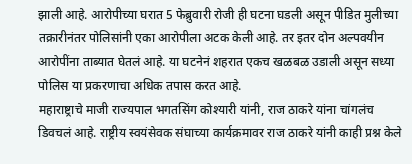झाली आहे. आरोपीच्या घरात 5 फेब्रुवारी रोजी ही घटना घडली असून पीडित मुलीच्या तक्रारीनंतर पोलिसांनी एका आरोपीला अटक केली आहे. तर इतर दोन अल्पवयीन आरोपींना ताब्यात घेतलं आहे. या घटनेनं शहरात एकच खळबळ उडाली असून सध्या पोलिस या प्रकरणाचा अधिक तपास करत आहे.
महाराष्ट्राचे माजी राज्यपाल भगतसिंग कोश्यारी यांनी, राज ठाकरे यांना चांगलंच डिवचलं आहे. राष्ट्रीय स्वयंसेवक संघाच्या कार्यक्रमावर राज ठाकरे यांनी काही प्रश्न केले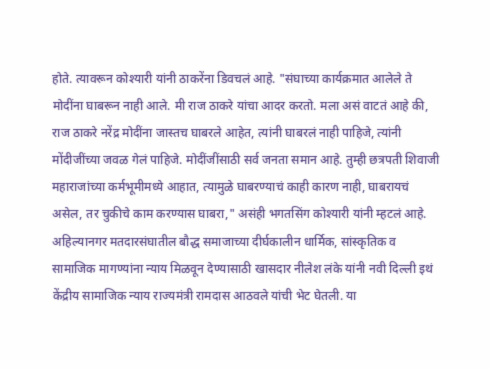होते. त्यावरून कोश्यारी यांनी ठाकरेंना डिवचलं आहे. "संघाच्या कार्यक्रमात आलेले ते मोदींना घाबरून नाही आले. मी राज ठाकरे यांचा आदर करतो. मला असं वाटतं आहे की, राज ठाकरे नरेंद्र मोदींना जास्तच घाबरले आहेत, त्यांनी घाबरलं नाही पाहिजे, त्यांनी मोंदीजींच्या जवळ गेलं पाहिजे. मोदींजींसाठी सर्व जनता समान आहे. तुम्ही छत्रपती शिवाजी महाराजांच्या कर्मभूमीमध्ये आहात, त्यामुळे घाबरण्याचं काही कारण नाही, घाबरायचं असेल, तर चुकीचे काम करण्यास घाबरा," असंही भगतसिंग कोश्यारी यांनी म्हटलं आहे.
अहिल्यानगर मतदारसंघातील बौद्ध समाजाच्या दीर्घकालीन धार्मिक, सांस्कृतिक व सामाजिक मागण्यांना न्याय मिळवून देण्यासाठी खासदार नीलेश लंके यांनी नवी दिल्ली इथं केंद्रीय सामाजिक न्याय राज्यमंत्री रामदास आठवले यांची भेट घेतली. या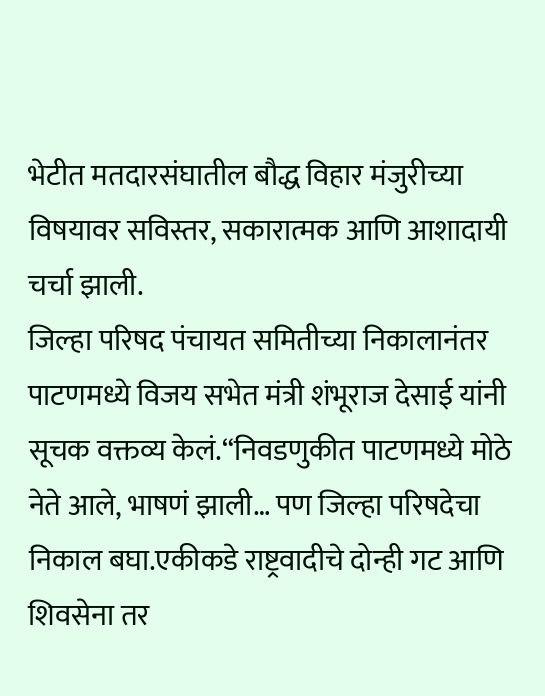भेटीत मतदारसंघातील बौद्ध विहार मंजुरीच्या विषयावर सविस्तर, सकारात्मक आणि आशादायी चर्चा झाली.
जिल्हा परिषद पंचायत समितीच्या निकालानंतर पाटणमध्ये विजय सभेत मंत्री शंभूराज देसाई यांनी सूचक वक्तव्य केलं.“निवडणुकीत पाटणमध्ये मोठे नेते आले, भाषणं झाली… पण जिल्हा परिषदेचा निकाल बघा.एकीकडे राष्ट्रवादीचे दोन्ही गट आणि शिवसेना तर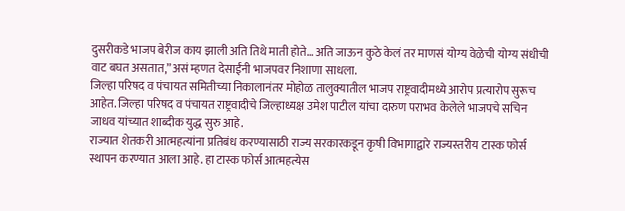दुसरीकडे भाजप बेरीज काय झाली अति तिथे माती होते… अति जाऊन कुठे केलं तर माणसं योग्य वेळेची योग्य संधीची वाट बघत असतात,”असं म्हणत देसाईंनी भाजपवर निशाणा साधला.
जिल्हा परिषद व पंचायत समितीच्या निकालानंतर मोहोळ तालुक्यातील भाजप राष्ट्रवादीमध्ये आरोप प्रत्यारोप सुरूच आहेत. जिल्हा परिषद व पंचायत राष्ट्रवादीचे जिल्हाध्यक्ष उमेश पाटील यांचा दारुण पराभव केलेले भाजपचे सचिन जाधव यांच्यात शाब्दीक युद्ध सुरु आहे.
राज्यात शेतकरी आत्महत्यांना प्रतिबंध करण्यासाठी राज्य सरकारकडून कृषी विभागाद्वारे राज्यस्तरीय टास्क फोर्स स्थापन करण्यात आला आहे. हा टास्क फोर्स आत्महत्येस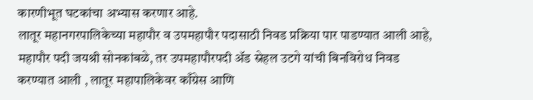कारणीभूत घटकांचा अभ्यास करणार आहे.
लातूर महानगरपालिकेच्या महापौर व उपमहापौर पदासाठी निवड प्रक्रिया पार पाडण्यात आली आहे, महापौर पदी जयश्री सोनकांबळे, तर उपमहापौरपदी ॲड स्नेहल उटगे यांची बिनविरोध निवड करण्यात आली , लातूर महापालिकेवर काँग्रेस आणि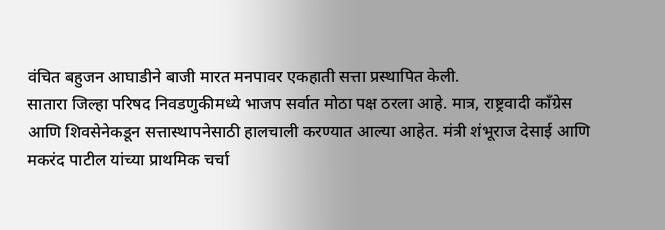वंचित बहुजन आघाडीने बाजी मारत मनपावर एकहाती सत्ता प्रस्थापित केली.
सातारा जिल्हा परिषद निवडणुकीमध्ये भाजप सर्वात मोठा पक्ष ठरला आहे. मात्र, राष्ट्रवादी काँग्रेस आणि शिवसेनेकडून सत्तास्थापनेसाठी हालचाली करण्यात आल्या आहेत. मंत्री शंभूराज देसाई आणि मकरंद पाटील यांच्या प्राथमिक चर्चा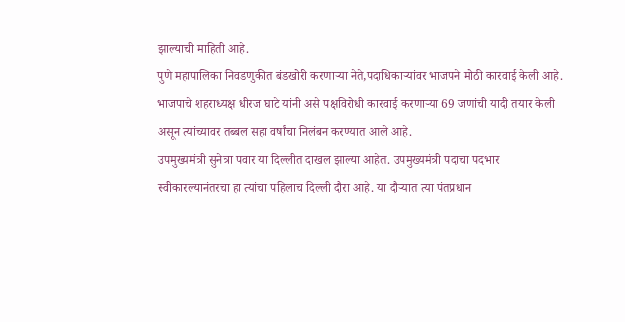झाल्याची माहिती आहे.
पुणे महापालिका निवडणुकीत बंडखोरी करणाऱ्या नेते,पदाधिकाऱ्यांवर भाजपने मोठी कारवाई केली आहे. भाजपाचे शहराध्यक्ष धीरज घाटे यांनी असे पक्षविरोधी कारवाई करणाऱ्या 69 जणांची यादी तयार केली असून त्यांच्यावर तब्बल सहा वर्षांचा निलंबन करण्यात आले आहे.
उपमुख्यमंत्री सुनेत्रा पवार या दिल्लीत दाखल झाल्या आहेत. उपमुख्यमंत्री पदाचा पदभार स्वीकारल्यानंतरचा हा त्यांचा पहिलाच दिल्ली दौरा आहे. या दौऱ्यात त्या पंतप्रधान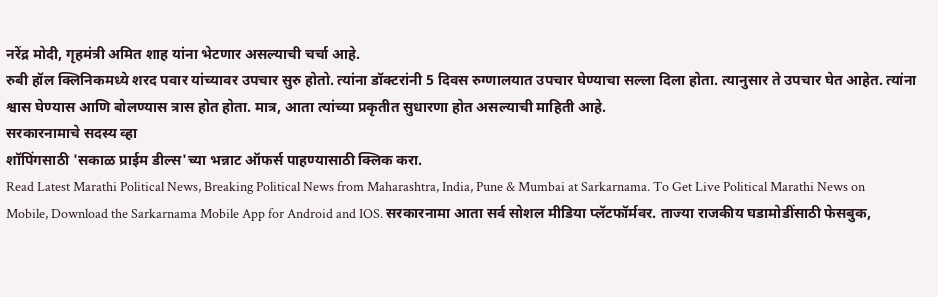नरेंद्र मोदी, गृहमंत्री अमित शाह यांना भेटणार असल्याची चर्चा आहे.
रुबी हॉल क्लिनिकमध्ये शरद पवार यांच्यावर उपचार सुरु होतो. त्यांना डॉक्टरांनी 5 दिवस रुग्णालयात उपचार घेण्याचा सल्ला दिला होता. त्यानुसार ते उपचार घेत आहेत. त्यांना श्वास घेण्यास आणि बोलण्यास त्रास होत होता. मात्र, आता त्यांच्या प्रकृतीत सुधारणा होत असल्याची माहिती आहे.
सरकारनामाचे सदस्य व्हा
शॉपिंगसाठी 'सकाळ प्राईम डील्स'च्या भन्नाट ऑफर्स पाहण्यासाठी क्लिक करा.
Read Latest Marathi Political News, Breaking Political News from Maharashtra, India, Pune & Mumbai at Sarkarnama. To Get Live Political Marathi News on Mobile, Download the Sarkarnama Mobile App for Android and IOS. सरकारनामा आता सर्व सोशल मीडिया प्लॅटफॉर्मवर. ताज्या राजकीय घडामोडींसाठी फेसबुक,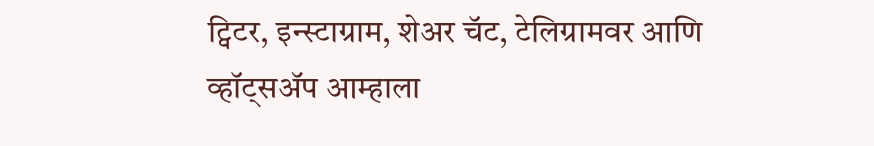ट्विटर, इन्स्टाग्राम, शेअर चॅट, टेलिग्रामवर आणि व्हॉट्सॲप आम्हाला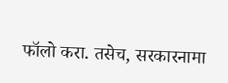फॉलो करा. तसेच, सरकारनामा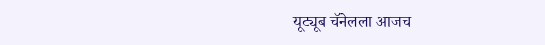यूट्यूब चॅनेलला आजच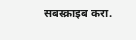सबस्क्राइब करा.